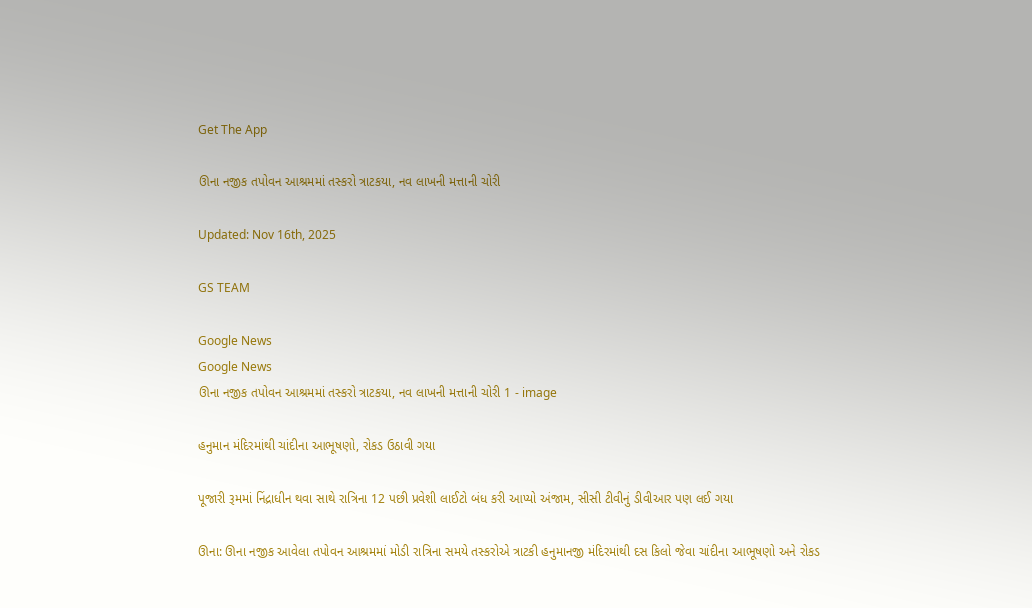Get The App

ઊના નજીક તપોવન આશ્રમમાં તસ્કરો ત્રાટકયા, નવ લાખની મત્તાની ચોરી

Updated: Nov 16th, 2025

GS TEAM

Google News
Google News
ઊના નજીક તપોવન આશ્રમમાં તસ્કરો ત્રાટકયા, નવ લાખની મત્તાની ચોરી 1 - image

હનુમાન મંદિરમાંથી ચાંદીના આભૂષણો, રોકડ ઉઠાવી ગયા

પૂજારી રૂમમાં નિંદ્રાધીન થવા સાથે રાત્રિના 12 પછી પ્રવેશી લાઈટો બંધ કરી આપ્યો અંજામ, સીસી ટીવીનું ડીવીઆર પણ લઈ ગયા

ઊના: ઊના નજીક આવેલા તપોવન આશ્રમમાં મોડી રાત્રિના સમયે તસ્કરોએ ત્રાટકી હનુમાનજી મંદિરમાંથી દસ કિલો જેવા ચાંદીના આભૂષણો અને રોકડ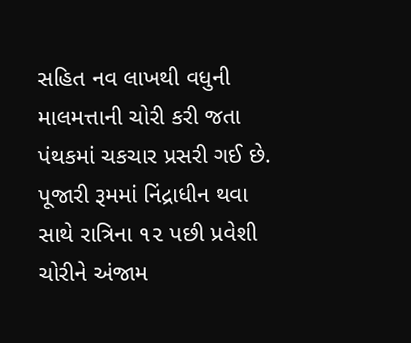સહિત નવ લાખથી વધુની માલમત્તાની ચોરી કરી જતા પંથકમાં ચકચાર પ્રસરી ગઈ છે. પૂજારી રૂમમાં નિંદ્રાધીન થવા સાથે રાત્રિના ૧૨ પછી પ્રવેશી ચોરીને અંજામ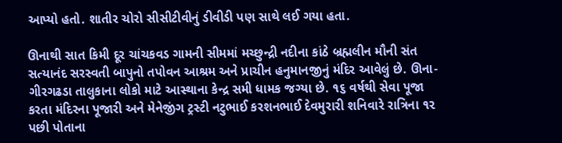આપ્યો હતો. શાતીર ચોરો સીસીટીવીનું ડીવીડી પણ સાથે લઈ ગયા હતા.

ઊનાથી સાત કિમી દૂર ચાંચકવડ ગામની સીમમાં મચ્છુન્દ્રી નદીના કાંઠે બ્રહ્મલીન મૌની સંત સત્યાનંદ સરસ્વતી બાપુનો તપોવન આશ્રમ અને પ્રાચીન હનુમાનજીનું મંદિર આવેલું છે. ઊના-ગીરગઢડા તાલુકાના લોકો માટે આસ્થાના કેન્દ્ર સમી ધામક જગ્યા છે. ૧૬ વર્ષથી સેવા પૂજા કરતા મંદિરના પૂજારી અને મેનેજીંગ ટ્રસ્ટી નટુભાઈ કરશનભાઈ દેવમુરારી શનિવારે રાત્રિના ૧૨ પછી પોતાના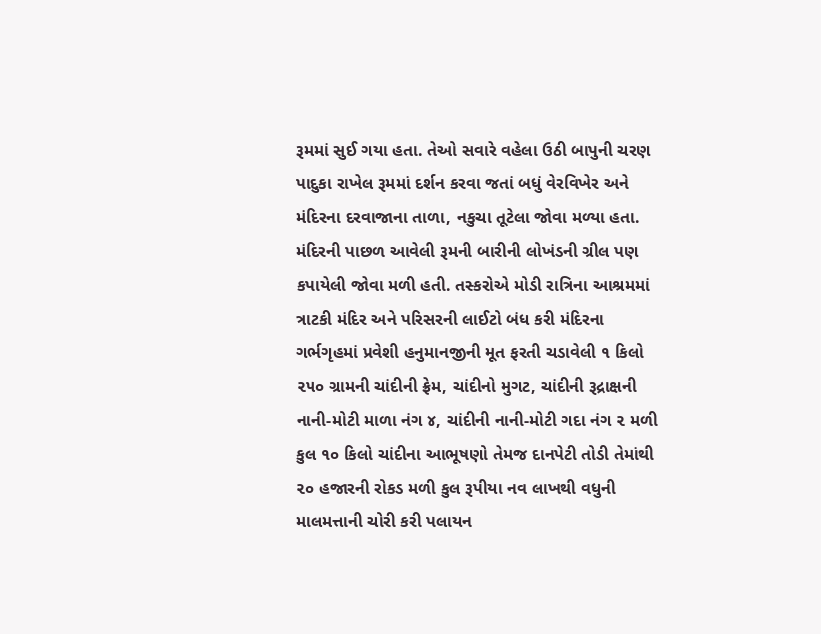રૂમમાં સુઈ ગયા હતા. તેઓ સવારે વહેલા ઉઠી બાપુની ચરણ પાદુકા રાખેલ રૂમમાં દર્શન કરવા જતાં બધું વેરવિખેર અને મંદિરના દરવાજાના તાળા, નકુચા તૂટેલા જોવા મળ્યા હતા. મંદિરની પાછળ આવેલી રૂમની બારીની લોખંડની ગ્રીલ પણ કપાયેલી જોવા મળી હતી. તસ્કરોએ મોડી રાત્રિના આશ્રમમાં ત્રાટકી મંદિર અને પરિસરની લાઈટો બંધ કરી મંદિરના ગર્ભગૃહમાં પ્રવેશી હનુમાનજીની મૂત ફરતી ચડાવેલી ૧ કિલો ૨૫૦ ગ્રામની ચાંદીની ફ્રેમ, ચાંદીનો મુગટ, ચાંદીની રૂદ્રાક્ષની નાની-મોટી માળા નંગ ૪, ચાંદીની નાની-મોટી ગદા નંગ ૨ મળી કુલ ૧૦ કિલો ચાંદીના આભૂષણો તેમજ દાનપેટી તોડી તેમાંથી ૨૦ હજારની રોકડ મળી કુલ રૂપીયા નવ લાખથી વધુની માલમત્તાની ચોરી કરી પલાયન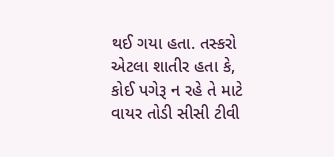થઈ ગયા હતા. તસ્કરો એટલા શાતીર હતા કે, કોઈ પગેરૂ ન રહે તે માટે વાયર તોડી સીસી ટીવી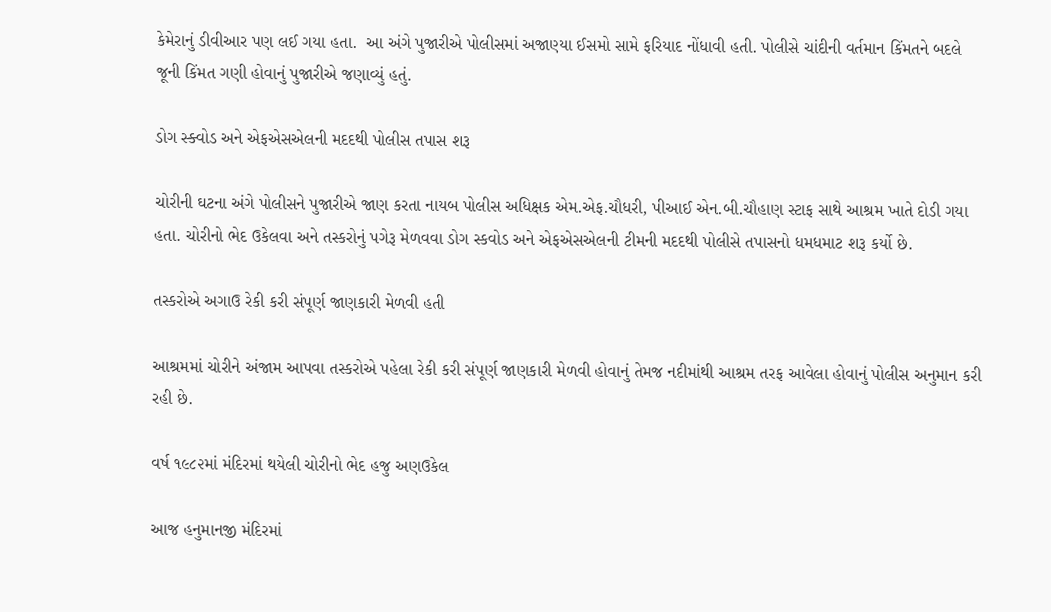કેમેરાનું ડીવીઆર પણ લઈ ગયા હતા.  આ અંગે પુજારીએ પોલીસમાં અજાણ્યા ઈસમો સામે ફરિયાદ નોંધાવી હતી. પોલીસે ચાંદીની વર્તમાન કિંમતને બદલે જૂની કિંમત ગણી હોવાનું પુજારીએ જણાવ્યું હતું.

ડોગ સ્ક્વોડ અને એફએસએલની મદદથી પોલીસ તપાસ શરૂ

ચોરીની ઘટના અંગે પોલીસને પુજારીએ જાણ કરતા નાયબ પોલીસ અધિક્ષક એમ.એફ.ચૌધરી, પીઆઈ એન.બી.ચૌહાણ સ્ટાફ સાથે આશ્રમ ખાતે દોડી ગયા હતા. ચોરીનો ભેદ ઉકેલવા અને તસ્કરોનું પગેરૂ મેળવવા ડોગ સ્કવોડ અને એફએસએલની ટીમની મદદથી પોલીસે તપાસનો ધમધમાટ શરૂ કર્યો છે.

તસ્કરોએ અગાઉ રેકી કરી સંપૂર્ણ જાણકારી મેળવી હતી

આશ્રમમાં ચોરીને અંજામ આપવા તસ્કરોએ પહેલા રેકી કરી સંપૂર્ણ જાણકારી મેળવી હોવાનું તેમજ નદીમાંથી આશ્રમ તરફ આવેલા હોવાનું પોલીસ અનુમાન કરી રહી છે.

વર્ષ ૧૯૮૨માં મંદિરમાં થયેલી ચોરીનો ભેદ હજુ અણઉકેલ

આજ હનુમાનજી મંદિરમાં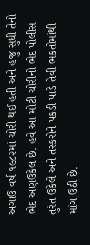અગાઉ વર્ષ ૧૯૮૨માં ચોરી થઈ હતી અને હજુ સુધી તેનો ભેદ અણઉકેલ છે. હવે આ મોટી ચોરીનો ભેદ પોલીસ તુરંત ઉકેલે અને તસ્કરોને પકડી પાડે તેવી ભકતોમાંથી માંગ ઉઠી છે.